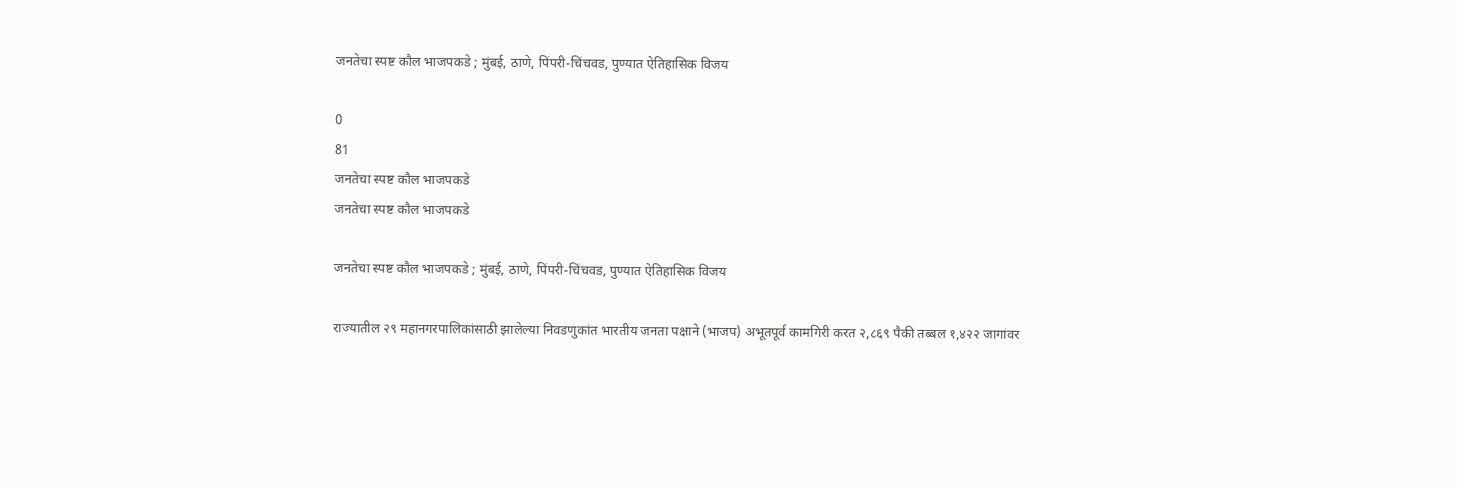जनतेचा स्पष्ट कौल भाजपकडे ; मुंबई, ठाणे, पिंपरी-चिंचवड, पुण्यात ऐतिहासिक विजय

0
81
जनतेचा स्पष्ट कौल भाजपकडे
जनतेचा स्पष्ट कौल भाजपकडे

जनतेचा स्पष्ट कौल भाजपकडे ; मुंबई, ठाणे, पिंपरी-चिंचवड, पुण्यात ऐतिहासिक विजय

राज्यातील २९ महानगरपालिकांसाठी झालेल्या निवडणुकांत भारतीय जनता पक्षाने (भाजप) अभूतपूर्व कामगिरी करत २,८६९ पैकी तब्बल १,४२२ जागांवर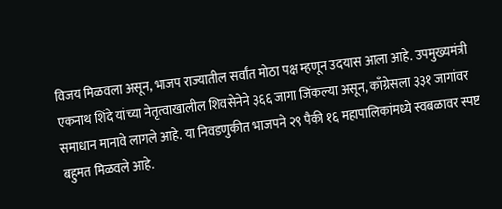विजय मिळवला असून, भाजप राज्यातील सर्वांत मोठा पक्ष म्हणून उदयास आला आहे. उपमुख्यमंत्री एकनाथ शिंदे यांच्या नेतृत्वाखालील शिवसेनेने ३६६ जागा जिंकल्या असून, काँग्रेसला ३३१ जागांवर समाधान मानावे लागले आहे. या निवडणुकीत भाजपने २९ पैकी १६ महापालिकांमध्ये स्वबळावर स्पष्ट बहुमत मिळवले आहे.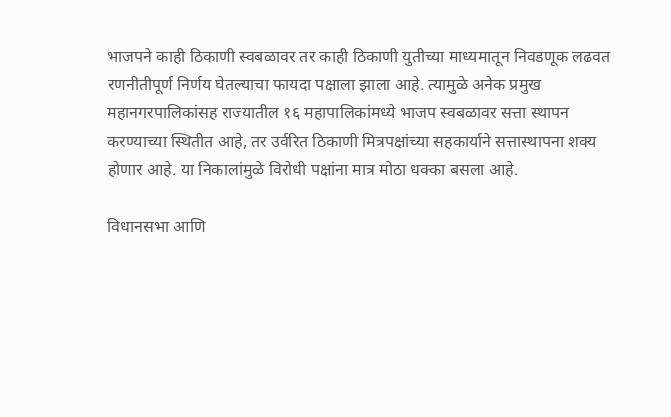भाजपने काही ठिकाणी स्वबळावर तर काही ठिकाणी युतीच्या माध्यमातून निवडणूक लढवत रणनीतीपूर्ण निर्णय घेतल्याचा फायदा पक्षाला झाला आहे. त्यामुळे अनेक प्रमुख महानगरपालिकांसह राज्यातील १६ महापालिकांमध्ये भाजप स्वबळावर सत्ता स्थापन करण्याच्या स्थितीत आहे, तर उर्वरित ठिकाणी मित्रपक्षांच्या सहकार्याने सत्तास्थापना शक्य होणार आहे. या निकालांमुळे विरोधी पक्षांना मात्र मोठा धक्का बसला आहे.

विधानसभा आणि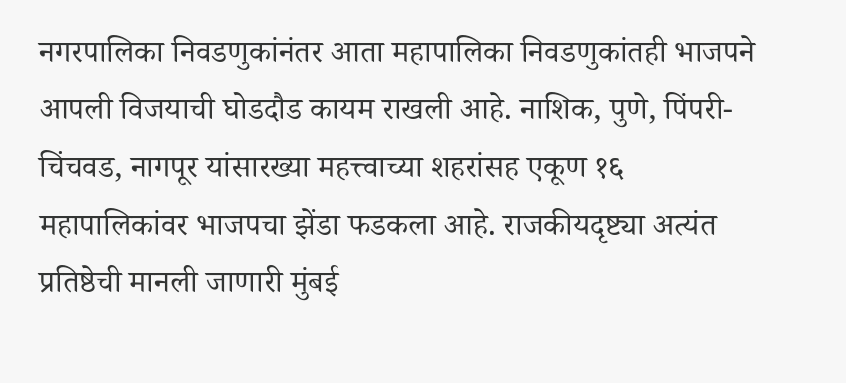नगरपालिका निवडणुकांनंतर आता महापालिका निवडणुकांतही भाजपने आपली विजयाची घोडदौड कायम राखली आहे. नाशिक, पुणे, पिंपरी-चिंचवड, नागपूर यांसारख्या महत्त्वाच्या शहरांसह एकूण १६ महापालिकांवर भाजपचा झेंडा फडकला आहे. राजकीयदृष्ट्या अत्यंत प्रतिष्ठेची मानली जाणारी मुंबई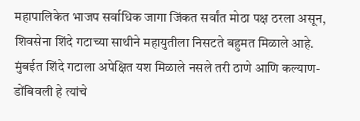महापालिकेत भाजप सर्वाधिक जागा जिंकत सर्वांत मोठा पक्ष ठरला असून, शिवसेना शिंदे गटाच्या साथीने महायुतीला निसटते बहुमत मिळाले आहे. मुंबईत शिंदे गटाला अपेक्षित यश मिळाले नसले तरी ठाणे आणि कल्याण-डोंबिवली हे त्यांचे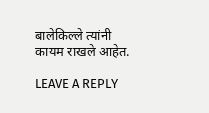बालेकिल्ले त्यांनी कायम राखले आहेत.

LEAVE A REPLY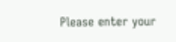Please enter your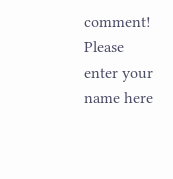comment!
Please enter your name here